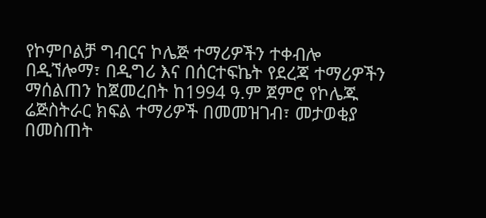የኮምቦልቻ ግብርና ኮሌጅ ተማሪዎችን ተቀብሎ በዲኘሎማ፣ በዲግሪ እና በሰርተፍኬት የደረጃ ተማሪዎችን ማሰልጠን ከጀመረበት ከ1994 ዓ.ም ጀምሮ የኮሌጁ ሬጅስትራር ክፍል ተማሪዎች በመመዝገብ፣ መታወቂያ በመስጠት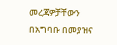መረጃዎቻቸውን በአግባቡ በመያዝና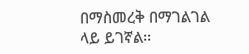በማስመረቅ በማገልገል ላይ ይገኛል፡፡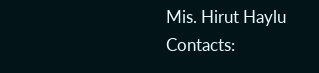Mis. Hirut Haylu
Contacts: